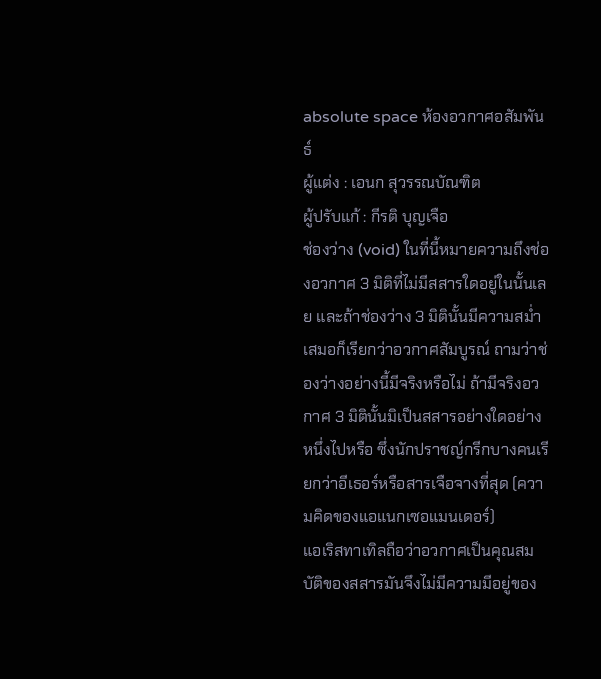absolute space ห้องอวกาศอสัมพันธ์
ผู้แต่ง : เอนก สุวรรณบัณฑิต
ผู้ปรับแก้ : กีรติ บุญเจือ
ช่องว่าง (void) ในที่นี้หมายความถึงช่องอวกาศ 3 มิติที่ไม่มีสสารใดอยู่ในนั้นเลย และถ้าช่องว่าง 3 มิตินั้นมีความสม่ำเสมอก็เรียกว่าอวกาศสัมบูรณ์ ถามว่าช่องว่างอย่างนี้มีจริงหรือไม่ ถ้ามีจริงอวกาศ 3 มิตินั้นมิเป็นสสารอย่างใดอย่างหนึ่งไปหรือ ซึ่งนักปราชญ์กรีกบางคนเรียกว่าอีเธอร์หรือสารเจือจางที่สุด (ความคิดของแอแนกเซอแมนเดอร์)
แอเริสทาเทิลถือว่าอวกาศเป็นคุณสมบัติของสสารมันจึงไม่มีความมีอยู่ของ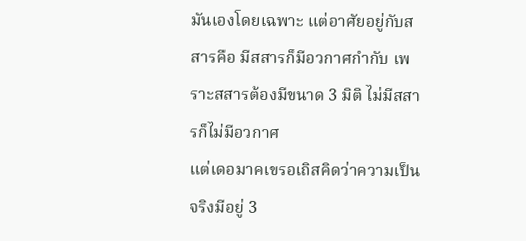มันเองโดยเฉพาะ แต่อาศัยอยู่กับสสารคือ มีสสารก็มีอวกาศกำกับ เพราะสสารต้องมีขนาด 3 มิติ ไม่มีสสารก็ไม่มีอวกาศ
แต่เดอมาคเขรอเถิสคิดว่าความเป็นจริงมีอยู่ 3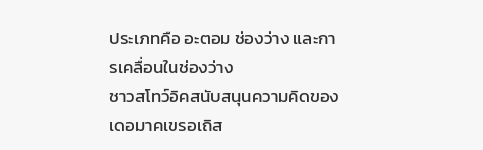ประเภทคือ อะตอม ช่องว่าง และการเคลื่อนในช่องว่าง
ชาวสโทว์อิคสนับสนุนความคิดของเดอมาคเขรอเถิส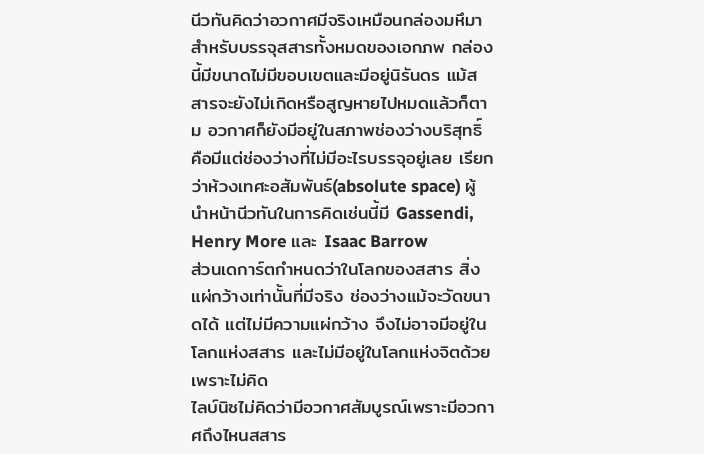นีวทันคิดว่าอวกาศมีจริงเหมือนกล่องมหึมาสำหรับบรรจุสสารทั้งหมดของเอกภพ กล่องนี้มีขนาดไม่มีขอบเขตและมีอยู่นิรันดร แม้สสารจะยังไม่เกิดหรือสูญหายไปหมดแล้วก็ตาม อวกาศก็ยังมีอยู่ในสภาพช่องว่างบริสุทธิ์ คือมีแต่ช่องว่างที่ไม่มีอะไรบรรจุอยู่เลย เรียกว่าห้วงเทศะอสัมพันธ์(absolute space) ผู้นำหน้านีวทันในการคิดเช่นนี้มี Gassendi, Henry More และ Isaac Barrow
ส่วนเดการ์ตกำหนดว่าในโลกของสสาร สิ่งแผ่กว้างเท่านั้นที่มีจริง ช่องว่างแม้จะวัดขนาดได้ แต่ไม่มีความแผ่กว้าง จึงไม่อาจมีอยู่ในโลกแห่งสสาร และไม่มีอยู่ในโลกแห่งจิตด้วยเพราะไม่คิด
ไลบ์นิซไม่คิดว่ามีอวกาศสัมบูรณ์เพราะมีอวกาศถึงไหนสสาร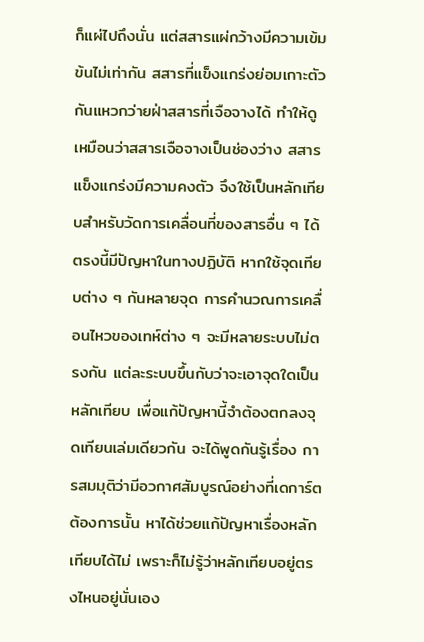ก็แผ่ไปถึงนั่น แต่สสารแผ่กว้างมีความเข้มข้นไม่เท่ากัน สสารที่แข็งแกร่งย่อมเกาะตัวกันแหวกว่ายฝ่าสสารที่เจือจางได้ ทำให้ดูเหมือนว่าสสารเจือจางเป็นช่องว่าง สสารแข็งแกร่งมีความคงตัว จึงใช้เป็นหลักเทียบสำหรับวัดการเคลื่อนที่ของสารอื่น ๆ ได้ ตรงนี้มีปัญหาในทางปฏิบัติ หากใช้จุดเทียบต่าง ๆ กันหลายจุด การคำนวณการเคลื่อนไหวของเทห์ต่าง ๆ จะมีหลายระบบไม่ตรงกัน แต่ละระบบขึ้นกับว่าจะเอาจุดใดเป็นหลักเทียบ เพื่อแก้ปัญหานี้จำต้องตกลงจุดเทียนเล่มเดียวกัน จะได้พูดกันรู้เรื่อง การสมมุติว่ามีอวกาศสัมบูรณ์อย่างที่เดการ์ตต้องการนั้น หาได้ช่วยแก้ปัญหาเรื่องหลักเทียบได้ไม่ เพราะก็ไม่รู้ว่าหลักเทียบอยู่ตรงไหนอยู่นั่นเอง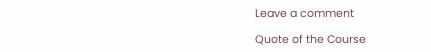Leave a comment

Quote of the Course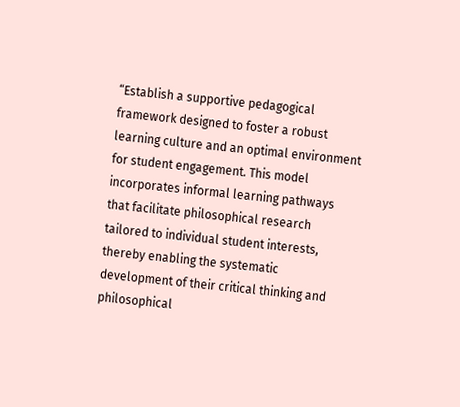“Establish a supportive pedagogical framework designed to foster a robust learning culture and an optimal environment for student engagement. This model incorporates informal learning pathways that facilitate philosophical research tailored to individual student interests, thereby enabling the systematic development of their critical thinking and philosophical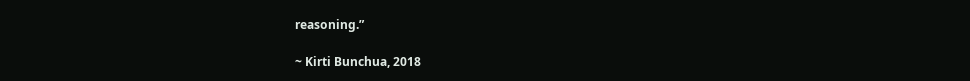reasoning.”

~ Kirti Bunchua, 2018